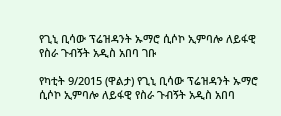የጊኒ ቢሳው ፕሬዝዳንት ኡማሮ ሲሶኮ ኢምባሎ ለይፋዊ የስራ ጉብኝት አዲስ አበባ ገቡ

የካቲት 9/2015 (ዋልታ) የጊኒ ቢሳው ፕሬዝዳንት ኡማሮ ሲሶኮ ኢምባሎ ለይፋዊ የስራ ጉብኝት አዲስ አበባ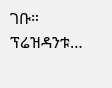ገቡ። ፕሬዝዳንቱ…